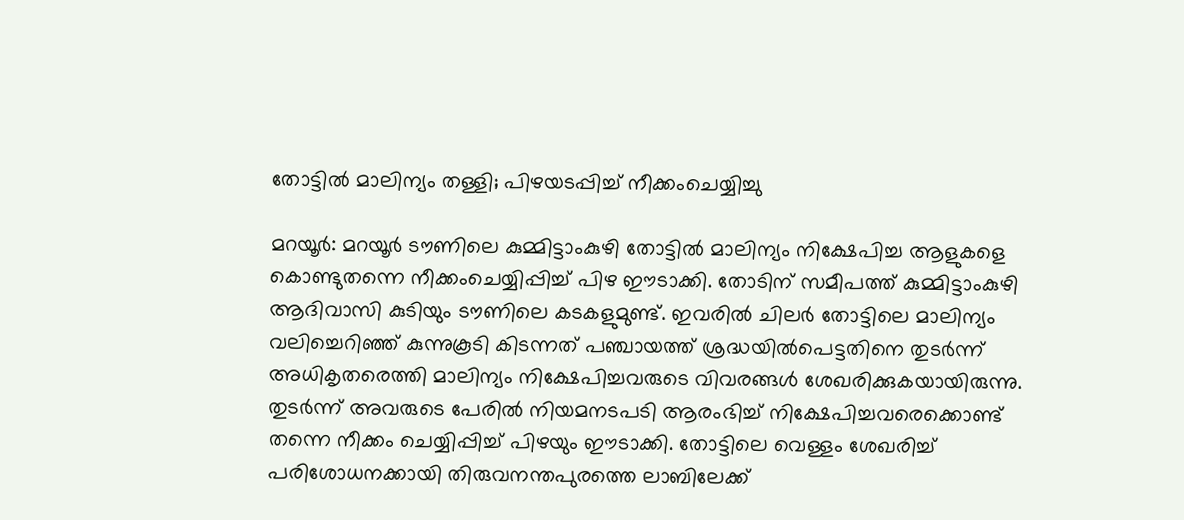തോട്ടിൽ മാലിന്യം തള്ളി; പിഴയടപ്പിച്ച് നീക്കംചെയ്യിച്ചു

മറയൂർ: മറയൂർ ടൗണിലെ കുമ്മിട്ടാംകുഴി തോട്ടിൽ മാലിന്യം നിക്ഷേപിച്ച ആളുകളെ കൊണ്ടുതന്നെ നീക്കംചെയ്യിപ്പിച്ച് പിഴ ഈടാക്കി. തോടിന് സമീപത്ത് കുമ്മിട്ടാംകുഴി ആദിവാസി കുടിയും ടൗണിലെ കടകളുമുണ്ട്. ഇവരിൽ ചിലർ തോട്ടിലെ മാലിന്യം വലിച്ചെറിഞ്ഞ് കുന്നുകൂടി കിടന്നത് പഞ്ചായത്ത് ശ്രദ്ധയിൽപെട്ടതിനെ തുടർന്ന് അധികൃതരെത്തി മാലിന്യം നിക്ഷേപിച്ചവരുടെ വിവരങ്ങൾ ശേഖരിക്കുകയായിരുന്നു. തുടർന്ന് അവരുടെ പേരിൽ നിയമനടപടി ആരംഭിച്ച് നിക്ഷേപിച്ചവരെക്കൊണ്ട് തന്നെ നീക്കം ചെയ്യിപ്പിച്ച് പിഴയും ഈടാക്കി. തോട്ടിലെ വെള്ളം ശേഖരിച്ച് പരിശോധനക്കായി തിരുവനന്തപുരത്തെ ലാബിലേക്ക്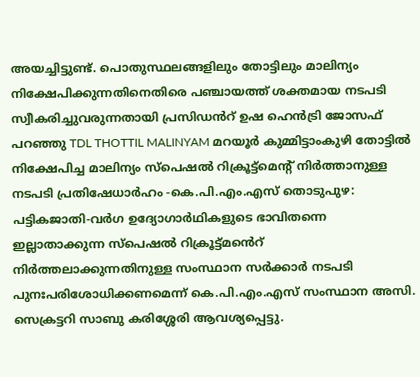അയച്ചിട്ടുണ്ട്. പൊതുസ്ഥലങ്ങളിലും തോട്ടിലും മാലിന്യം നിക്ഷേപിക്കുന്നതിനെതിരെ പഞ്ചായത്ത് ശക്തമായ നടപടി സ്വീകരിച്ചുവരുന്നതായി പ്രസിഡൻറ് ഉഷ ഹെൻട്രി ജോസഫ് പറഞ്ഞു TDL THOTTIL MALINYAM മറയൂർ കുമ്മിട്ടാംകുഴി തോട്ടിൽ നിക്ഷേപിച്ച മാലിന്യം സ്പെഷൽ റിക്രൂട്ട്മെന്‍റ് നിർത്താനുള്ള നടപടി പ്രതിഷേധാർഹം -കെ.പി.എം.എസ് തൊടുപുഴ: പട്ടികജാതി-വർഗ ഉദ്യോഗാർഥികളുടെ ഭാവിതന്നെ ഇല്ലാതാക്കുന്ന സ്പെഷൽ റിക്രൂട്ട്മൻെറ് നിർത്തലാക്കുന്നതിനുള്ള സംസ്ഥാന സർക്കാർ നടപടി പുനഃപരിശോധിക്കണമെന്ന് കെ.പി.എം.എസ് സംസ്ഥാന അസി. സെക്രട്ടറി സാബു കരിശ്ശേരി ആവശ്യപ്പെട്ടു.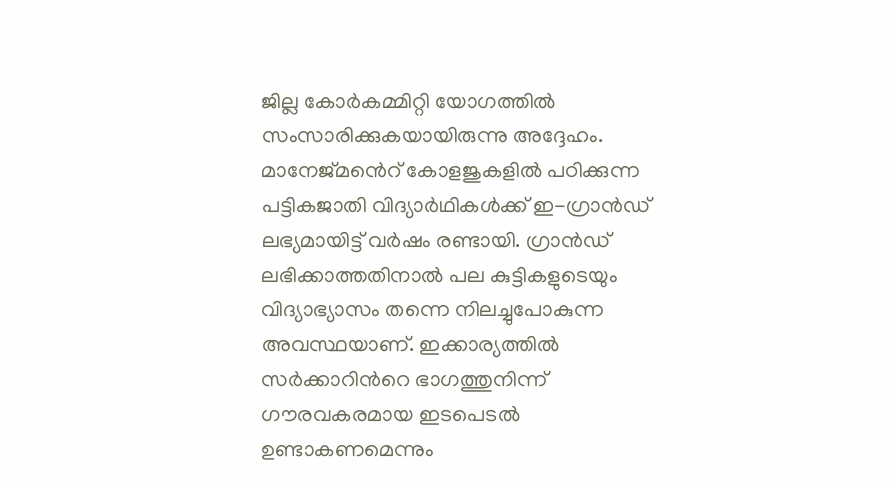ജില്ല കോർകമ്മിറ്റി യോഗത്തിൽ സംസാരിക്കുകയായിരുന്നു അദ്ദേഹം. മാനേജ്മൻെറ് കോളജുകളിൽ പഠിക്കുന്ന പട്ടികജാതി വിദ്യാർഥികൾക്ക് ഇ-ഗ്രാൻഡ് ലഭ്യമായിട്ട് വർഷം രണ്ടായി. ഗ്രാൻഡ് ലഭിക്കാത്തതിനാൽ പല കുട്ടികളുടെയും വിദ്യാഭ്യാസം തന്നെ നിലച്ചുപോകുന്ന അവസ്ഥയാണ്. ഇക്കാര്യത്തിൽ സർക്കാറിന്‍റെ ഭാഗത്തുനിന്ന് ഗൗരവകരമായ ഇടപെടൽ ഉണ്ടാകണമെന്നും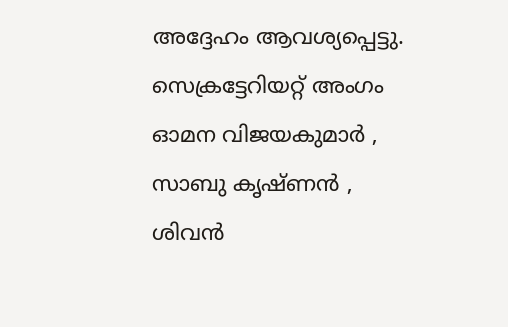അദ്ദേഹം ആവശ്യപ്പെട്ടു. സെക്രട്ടേറിയറ്റ് അംഗം ഓമന വിജയകുമാർ , സാബു കൃഷ്ണൻ , ശിവൻ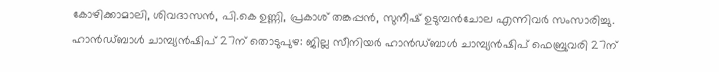കോഴിക്കാമാലി, ശിവദാസൻ, പി.കെ ഉണ്ണി, പ്രകാശ് തങ്കപ്പൻ, സുനീഷ് ഉടുമ്പൻചോല എന്നിവർ സംസാരിച്ചു. ഹാൻഡ്ബാൾ ചാമ്പ്യൻഷിപ് 27ന് തൊടുപുഴ: ജില്ല സീനിയർ ഹാൻഡ്ബാൾ ചാമ്പ്യൻഷിപ് ഫെബ്രുവരി 27ന്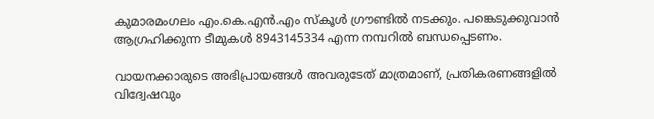കുമാരമംഗലം എം.കെ.എൻ.എം സ്കൂൾ ഗ്രൗണ്ടിൽ നടക്കും. പങ്കെടുക്കുവാൻ ആഗ്രഹിക്കുന്ന ടീമുകൾ 8943145334 എന്ന നമ്പറിൽ ബന്ധപ്പെടണം.

വായനക്കാരുടെ അഭിപ്രായങ്ങള്‍ അവരുടേത് മാത്രമാണ്, പ്രതികരണങ്ങളിൽ വിദ്വേഷവും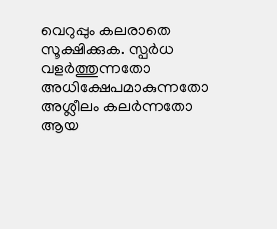വെറുപ്പും കലരാതെ സൂക്ഷിക്കുക. സ്പർധ വളർത്തുന്നതോ അധിക്ഷേപമാകുന്നതോ അശ്ലീലം കലർന്നതോ ആയ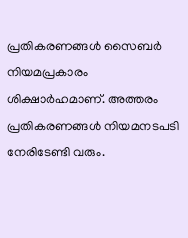പ്രതികരണങ്ങൾ സൈബർ നിയമപ്രകാരം ശിക്ഷാർഹമാണ്. അത്തരം പ്രതികരണങ്ങൾ നിയമനടപടി നേരിടേണ്ടി വരും.